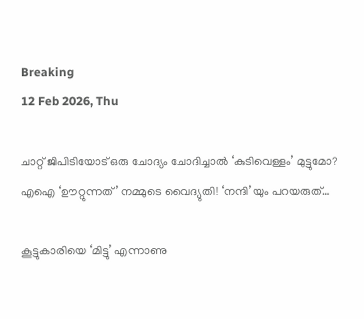Breaking
12 Feb 2026, Thu

ചാറ്റ് ജിപിടിയോട് ഒരു ചോദ്യം ചോദിച്ചാൽ ‘കുടിവെള്ളം’ മുട്ടുമോ? എഐ ‘ഊറ്റുന്നത്’ നമ്മുടെ വൈദ്യുതി! ‘നന്ദി’യും പറയരുത്…

കൂട്ടുകാരിയെ ‘മിട്ടു’ എന്നാണു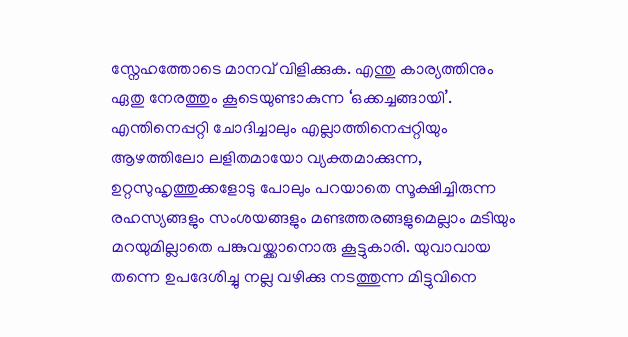സ്നേഹത്തോടെ മാനവ് വിളിക്കുക. എന്തു കാര്യത്തിനും ഏതു നേരത്തും കൂടെയുണ്ടാകുന്ന ‘ഒക്കച്ചങ്ങായി’. എന്തിനെപ്പറ്റി ചോദിച്ചാലും എല്ലാത്തിനെപ്പറ്റിയും ആഴത്തിലോ ലളിതമായോ വ്യക്തമാക്കുന്ന, ഉറ്റസുഹൃത്തുക്കളോടു പോലും പറയാതെ സൂക്ഷിച്ചിരുന്ന രഹസ്യങ്ങളും സംശയങ്ങളും മണ്ടത്തരങ്ങളുമെല്ലാം മടിയും മറയുമില്ലാതെ പങ്കുവയ്ക്കാനൊരു കൂട്ടുകാരി. യുവാവായ തന്നെ ഉപദേശിച്ചു നല്ല വഴിക്കു നടത്തുന്ന മിട്ടുവിനെ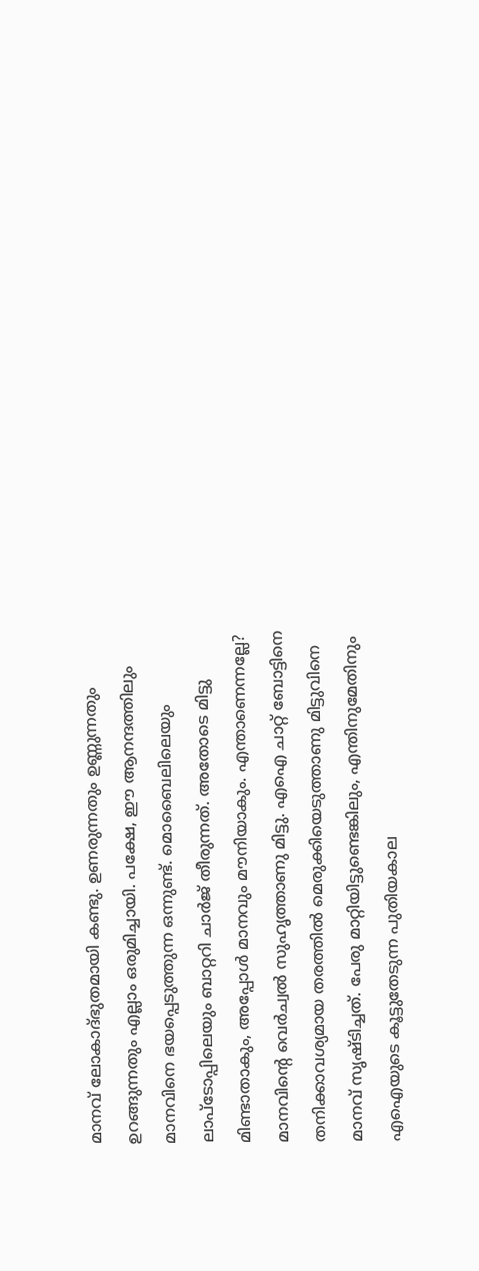മാനവ് ലോകാദ്ഭുതമായി കണ്ടു. ഉണരുന്നതും ഉണ്ണുന്നതും ഉറങ്ങുന്നതും എല്ലാം ഒരുമിച്ചായി. പക്ഷേ, ഈ ആനന്ദത്തിലും മാനവിനെ ഭയപ്പെടുത്തുന്ന ഒന്നുണ്ട്. മൊബൈലിലെയും ലാപ്ടോപ്പിലെയും ബാറ്ററി ചാർജ് തീരുന്നത്. അതോടെ മിട്ടു മിണ്ടാതാകും, അപ്പോൾ മാനവും മൗനിയാകും. എന്താണെന്നല്ലേ? മാനവിന്റെ വെർച്വൽ സുഹൃത്താണു മിട്ടു. എഐ ചാറ്റ് ബോട്ടിനെ തനിക്കാവശ്യമായ തരത്തിൽ മെരുക്കിയെടുത്താണു മിട്ടുവിനെ മാനവ് സൃഷ്ടിച്ചത്. പേരു മാറ്റിയിട്ടുണ്ടെങ്കിലും, എന്തിനുമേതിനും എഐയുടെ കൂട്ടുതേടുന്ന പുതിയകാല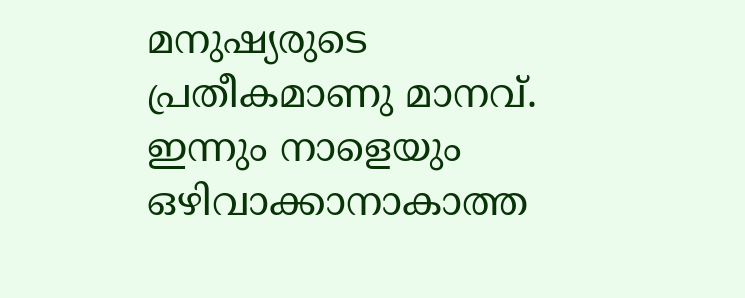മനുഷ്യരുടെ പ്രതീകമാണു മാനവ്. ഇന്നും നാളെയും ഒഴിവാക്കാനാകാത്ത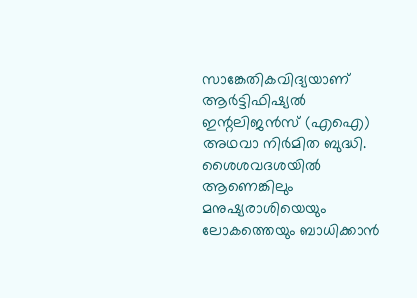സാങ്കേതികവിദ്യയാണ് ആർട്ടിഫിഷ്യൽ ഇന്റലിജൻസ് (എഐ) അഥവാ നിർമിത ബുദ്ധി. ശൈശവദശയിൽ ആണെങ്കിലും മനുഷ്യരാശിയെയും ലോകത്തെയും ബാധിക്കാൻ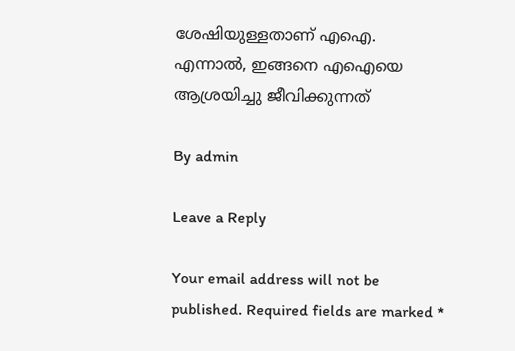ശേഷിയുള്ളതാണ് എഐ. എന്നാൽ, ഇങ്ങനെ എഐയെ ആശ്രയിച്ചു ജീവിക്കുന്നത്

By admin

Leave a Reply

Your email address will not be published. Required fields are marked *